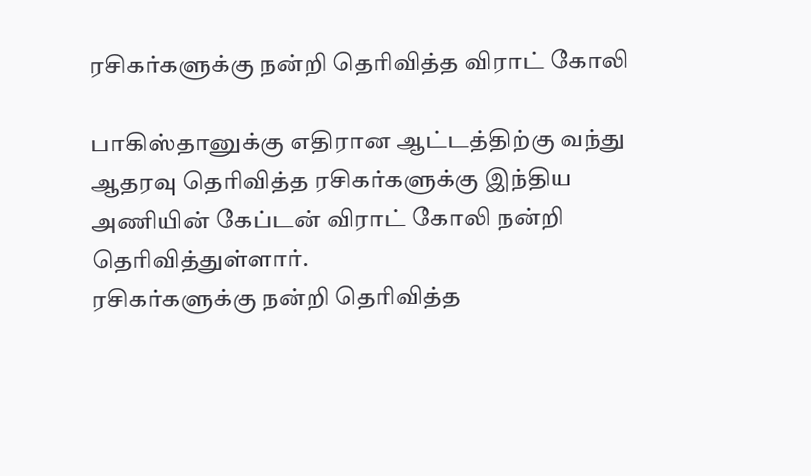ரசிகர்களுக்கு நன்றி தெரிவித்த விராட் கோலி

பாகிஸ்தானுக்கு எதிரான ஆட்டத்திற்கு வந்து ஆதரவு தெரிவித்த ரசிகர்களுக்கு இந்திய அணியின் கேப்டன் விராட் கோலி நன்றி தெரிவித்துள்ளார்.
ரசிகர்களுக்கு நன்றி தெரிவித்த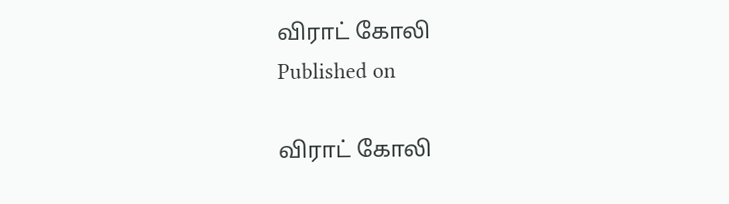விராட் கோலி
Published on

விராட் கோலி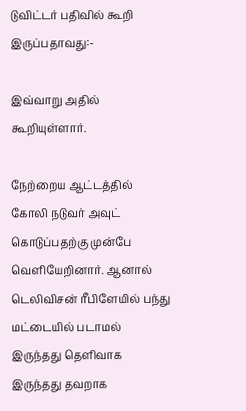டுவிட்டர் பதிவில் கூறி இருப்பதாவது:-

இவ்வாறு அதில் கூறியுள்ளார்.

நேற்றைய ஆட்டத்தில் கோலி நடுவர் அவுட் கொடுப்பதற்கு முன்பே வெளியேறினார். ஆனால் டெலிவிசன் ரீபிளேயில் பந்து மட்டையில் படாமல் இருந்தது தெளிவாக இருந்தது தவறாக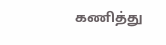கணித்து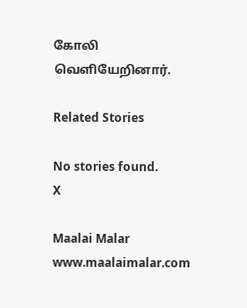கோலி வெளியேறினார்.

Related Stories

No stories found.
X

Maalai Malar
www.maalaimalar.com